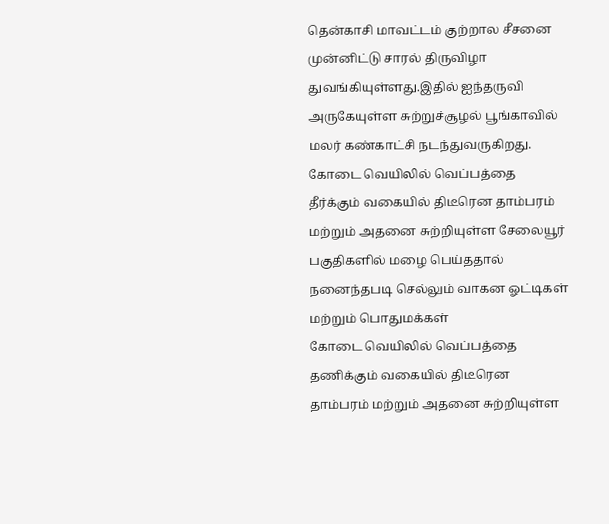தென்காசி மாவட்டம் குற்றால சீசனை முன்னிட்டு சாரல் திருவிழா துவங்கியுள்ளது.இதில் ஐந்தருவி அருகேயுள்ள சுற்றுச்சூழல் பூங்காவில் மலர் கண்காட்சி நடந்துவருகிறது.
கோடை வெயிலில் வெப்பத்தை தீர்க்கும் வகையில் திடீரென தாம்பரம் மற்றும் அதனை சுற்றியுள்ள சேலையூர் பகுதிகளில் மழை பெய்ததால் நனைந்தபடி செல்லும் வாகன ஓட்டிகள் மற்றும் பொதுமக்கள்
கோடை வெயிலில் வெப்பத்தை தணிக்கும் வகையில் திடீரென தாம்பரம் மற்றும் அதனை சுற்றியுள்ள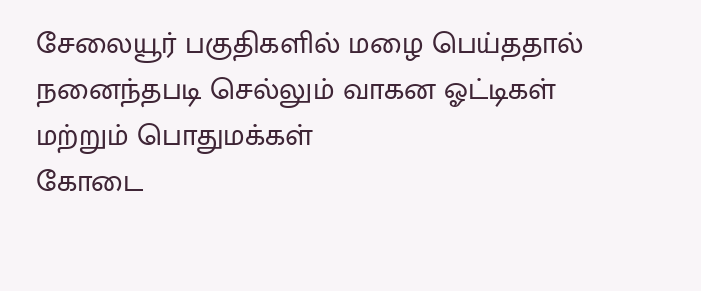சேலையூர் பகுதிகளில் மழை பெய்ததால் நனைந்தபடி செல்லும் வாகன ஓட்டிகள் மற்றும் பொதுமக்கள்
கோடை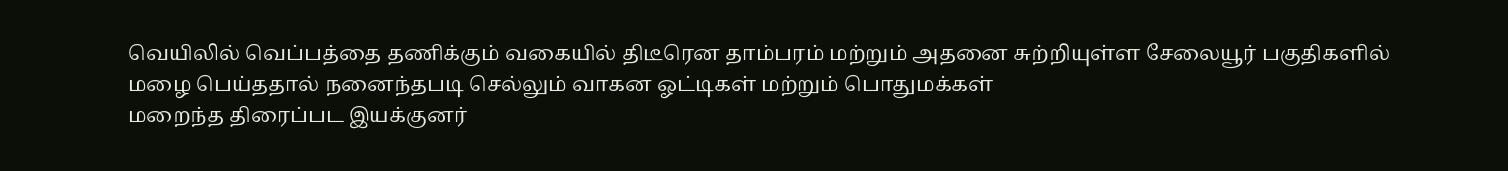வெயிலில் வெப்பத்தை தணிக்கும் வகையில் திடீரென தாம்பரம் மற்றும் அதனை சுற்றியுள்ள சேலையூர் பகுதிகளில் மழை பெய்ததால் நனைந்தபடி செல்லும் வாகன ஓட்டிகள் மற்றும் பொதுமக்கள்
மறைந்த திரைப்பட இயக்குனர்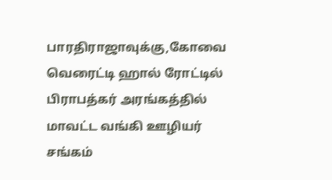பாரதிராஜாவுக்கு,கோவை வெரைட்டி ஹால் ரோட்டில் பிராபத்கர் அரங்கத்தில் மாவட்ட வங்கி ஊழியர் சங்கம்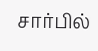சார்பில்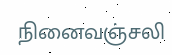நினைவஞ்சலி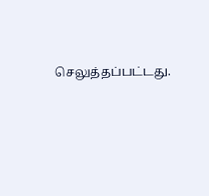செலுத்தப்பட்டது.